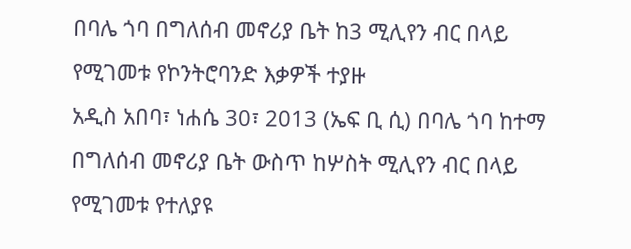በባሌ ጎባ በግለሰብ መኖሪያ ቤት ከ3 ሚሊየን ብር በላይ የሚገመቱ የኮንትሮባንድ እቃዎች ተያዙ
አዲስ አበባ፣ ነሐሴ 30፣ 2013 (ኤፍ ቢ ሲ) በባሌ ጎባ ከተማ በግለሰብ መኖሪያ ቤት ውስጥ ከሦስት ሚሊየን ብር በላይ የሚገመቱ የተለያዩ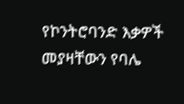የኮንትሮባንድ እቃዎች መያዛቸውን የባሌ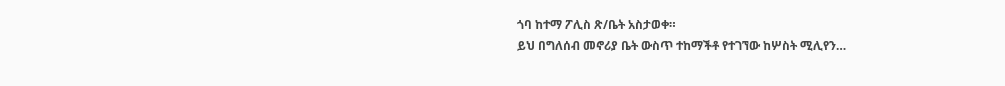ጎባ ከተማ ፖሊስ ጽ/ቤት አስታወቀ።
ይህ በግለሰብ መኖሪያ ቤት ውስጥ ተከማችቶ የተገኘው ከሦስት ሚሊየን…